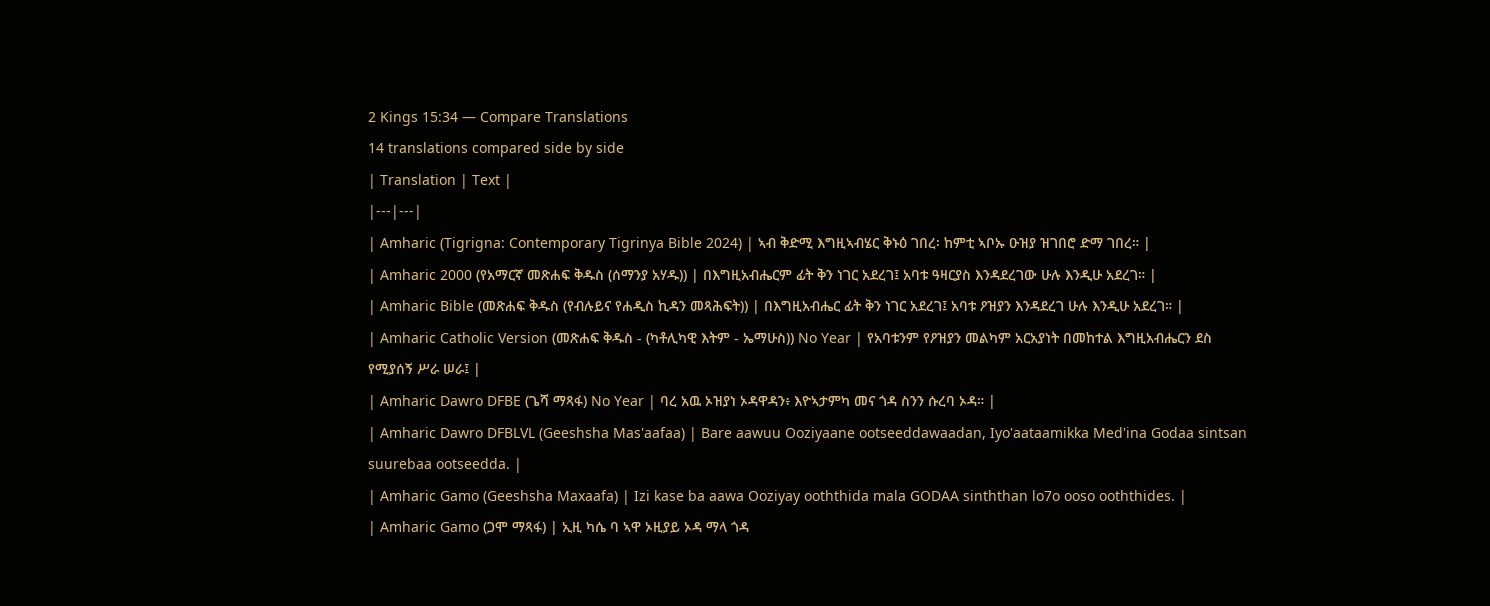2 Kings 15:34 — Compare Translations
14 translations compared side by side
| Translation | Text |
|---|---|
| Amharic (Tigrigna: Contemporary Tigrinya Bible 2024) | ኣብ ቅድሚ እግዚኣብሄር ቅኑዕ ገበረ፡ ከምቲ ኣቦኡ ዑዝያ ዝገበሮ ድማ ገበረ። |
| Amharic 2000 (የአማርኛ መጽሐፍ ቅዱስ (ሰማንያ አሃዱ)) | በእግዚአብሔርም ፊት ቅን ነገር አደረገ፤ አባቱ ዓዛርያስ እንዳደረገው ሁሉ እንዲሁ አደረገ። |
| Amharic Bible (መጽሐፍ ቅዱስ (የብሉይና የሐዲስ ኪዳን መጻሕፍት)) | በእግዚአብሔር ፊት ቅን ነገር አደረገ፤ አባቱ ዖዝያን እንዳደረገ ሁሉ እንዲሁ አደረገ። |
| Amharic Catholic Version (መጽሐፍ ቅዱስ - (ካቶሊካዊ እትም - ኤማሁስ)) No Year | የአባቱንም የዖዝያን መልካም አርአያነት በመከተል እግዚአብሔርን ደስ የሚያሰኝ ሥራ ሠራ፤ |
| Amharic Dawro DFBE (ጌሻ ማጻፋ) No Year | ባረ አዉ ኦዝያነ ኦዳዋዳን፥ እዮኣታምካ መና ጎዳ ስንን ሱረባ ኦዳ። |
| Amharic Dawro DFBLVL (Geeshsha Mas'aafaa) | Bare aawuu Ooziyaane ootseeddawaadan, Iyo'aataamikka Med'ina Godaa sintsan suurebaa ootseedda. |
| Amharic Gamo (Geeshsha Maxaafa) | Izi kase ba aawa Ooziyay ooththida mala GODAA sinththan lo7o ooso ooththides. |
| Amharic Gamo (ጋሞ ማጻፋ) | ኢዚ ካሴ ባ ኣዋ ኦዚያይ ኦዳ ማላ ጎዳ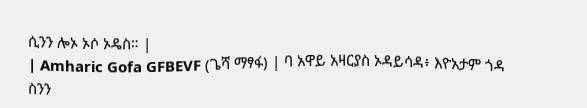ሲንን ሎኦ ኦሶ ኦዴስ። |
| Amharic Gofa GFBEVF (ጌሻ ማፃፋ) | ባ አዋይ አዛርያስ ኦዳይሳዳ፥ እዮአታም ጎዳ ስንን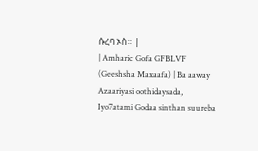ሱረባ ኦስ። |
| Amharic Gofa GFBLVF (Geeshsha Maxaafa) | Ba aaway Azaariyasi oothidaysada, Iyo7atami Godaa sinthan suureba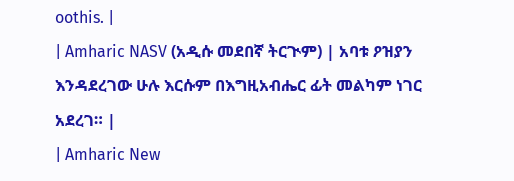oothis. |
| Amharic NASV (አዲሱ መደበኛ ትርጒም) | አባቱ ዖዝያን እንዳደረገው ሁሉ እርሱም በእግዚአብሔር ፊት መልካም ነገር አደረገ። |
| Amharic New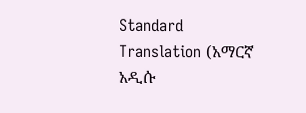Standard Translation (አማርኛ አዲሱ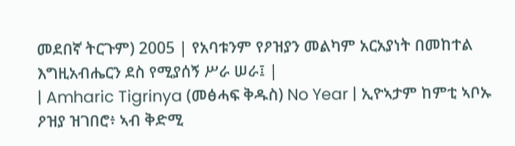መደበኛ ትርጉም) 2005 | የአባቱንም የዖዝያን መልካም አርአያነት በመከተል እግዚአብሔርን ደስ የሚያሰኝ ሥራ ሠራ፤ |
| Amharic Tigrinya (መፅሓፍ ቅዱስ) No Year | ኢዮኣታም ከምቲ ኣቦኡ ዖዝያ ዝገበሮ፥ ኣብ ቅድሚ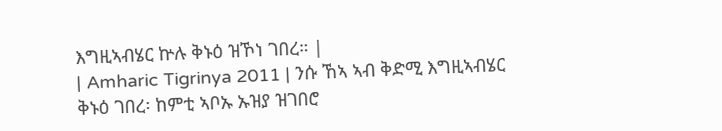እግዚኣብሄር ኵሉ ቅኑዕ ዝኾነ ገበረ። |
| Amharic Tigrinya 2011 | ንሱ ኸኣ ኣብ ቅድሚ እግዚኣብሄር ቅኑዕ ገበረ፡ ከምቲ ኣቦኡ ኡዝያ ዝገበሮ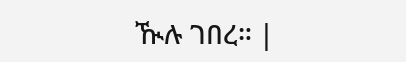ዂሉ ገበረ። |